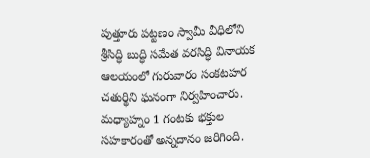పుత్తూరు పట్టణం స్వామీ వీధిలోని శ్రీసిద్ధి బుద్ధి సమేత వరసిద్ధి వినాయక ఆలయంలో గురువారం సంకటహర చతుర్థిని ఘనంగా నిర్వహించారు. మధ్యాహ్నం 1 గంటకు భక్తుల సహకారంతో అన్నదానం జరిగింది.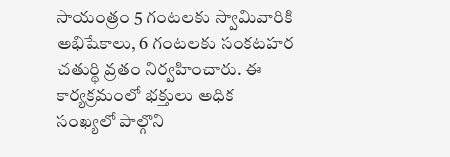సాయంత్రం 5 గంటలకు స్వామివారికి అభిషేకాలు, 6 గంటలకు సంకటహర చతుర్థి వ్రతం నిర్వహించారు. ఈ కార్యక్రమంలో భక్తులు అధిక సంఖ్యలో పాల్గొని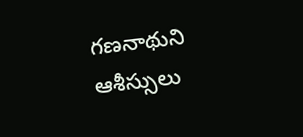గణనాథుని ఆశీస్సులు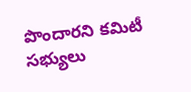పొందారని కమిటీ సభ్యులు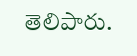తెలిపారు.